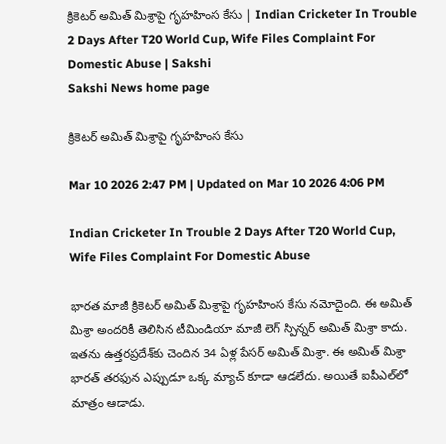క్రికెటర్‌ అమిత్‌ మిశ్రాపై గృహహింస కేసు | Indian Cricketer In Trouble 2 Days After T20 World Cup, Wife Files Complaint For Domestic Abuse | Sakshi
Sakshi News home page

క్రికెటర్‌ అమిత్‌ మిశ్రాపై గృహహింస కేసు

Mar 10 2026 2:47 PM | Updated on Mar 10 2026 4:06 PM

Indian Cricketer In Trouble 2 Days After T20 World Cup, Wife Files Complaint For Domestic Abuse

భారత మాజీ క్రికెటర్‌ అమిత్‌ మిశ్రాపై గృహహింస కేసు నమోదైంది. ఈ అమిత్‌ మిశ్రా అందరికీ తెలిసిన టీమిండియా మాజీ లెగ్‌ స్పిన్నర్‌ అమిత్‌ మిశ్రా కాదు. ఇతను ఉత్తరప్రదేశ్‌కు చెందిన 34 ఏళ్ల పేసర్ అమిత్ మిశ్రా. ఈ అమిత్‌ మిశ్రా భారత్‌ తరఫున ఎప్పుడూ ఒక్క మ్యాచ్‌ కూడా ఆడలేదు. అయితే ఐపీఎల్‌లో మాత్రం ఆడాడు.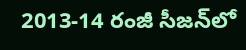2013-14 రంజీ సీజన్‌లో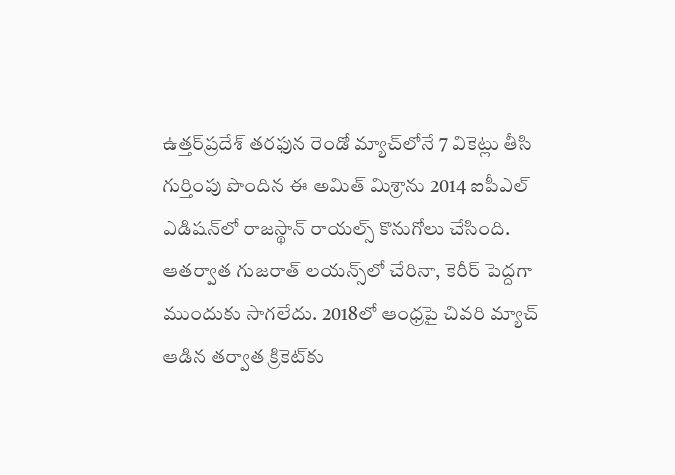ఉత్తర్‌ప్రదేశ్‌ తరఫున రెండో మ్యాచ్‌లోనే 7 వికెట్లు తీసి గుర్తింపు పొందిన ఈ అమిత్‌ మిశ్రాను 2014 ఐపీఎల్‌ ఎడిషన్‌లో రాజస్థాన్ రాయల్స్ కొనుగోలు చేసింది. ఆతర్వాత గుజరాత్ లయన్స్‌లో చేరినా, కెరీర్‌ పెద్దగా ముందుకు సాగలేదు. 2018లో ఆంధ్రపై చివరి మ్యాచ్ ఆడిన తర్వాత క్రికెట్‌కు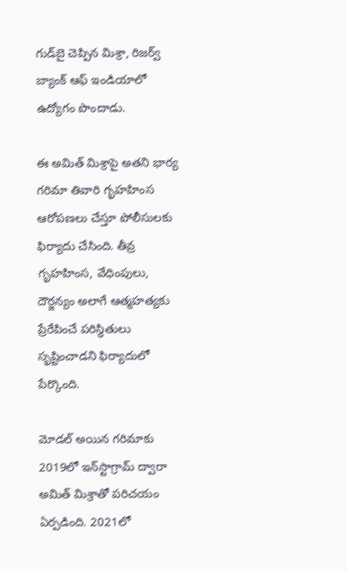గుడ్‌బై చెప్పిన మిశ్రా, రిజర్వ్ బ్యాంక్ ఆఫ్ ఇండియాలో ఉద్యోగం పొందాడు.

ఈ అమిత్‌ మిశ్రాపై అతని భార్య గరిమా తివారి గృహహింస ఆరోపణలు చేస్తూ పోలీసులకు ఫిర్యాదు చేసింది. తీవ్ర గృహహింస, వేధింపులు, దౌర్జన్యం అలాగే ఆత్మహత్యకు ప్రేరేపించే పరిస్థితులు సృష్టించాడని ఫిర్యాదులో పేర్కొంది.

మోడల్‌ అయిన గరిమాకు 2019లో ఇన్‌స్టాగ్రామ్ ద్వారా అమిత్‌ మిశ్రాతో పరిచయం ఏర్పడింది. 2021లో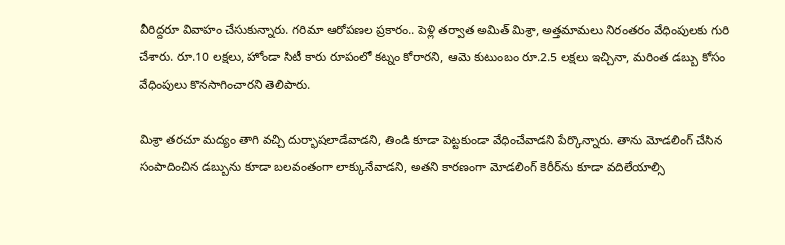వీరిద్దరూ వివాహం చేసుకున్నారు. గరిమా ఆరోపణల ప్రకారం.. పెళ్లి తర్వాత అమిత్‌ మిశ్రా, అత్తమామలు నిరంతరం వేధింపులకు గురి చేశారు. రూ.10 లక్షలు, హోండా సిటీ కారు రూపంలో కట్నం కోరారని, ఆమె కుటుంబం రూ.2.5 లక్షలు ఇచ్చినా, మరింత డబ్బు కోసం వేధింపులు కొనసాగించారని తెలిపారు.

మిశ్రా తరచూ మద్యం తాగి వచ్చి దుర్భాషలాడేవాడని, తిండి కూడా పెట్టకుండా వేధించేవాడని పేర్కొన్నారు. తాను మోడలింగ్‌ చేసిన సంపాదించిన డబ్బును కూడా బలవంతంగా లాక్కునేవాడని, అతని కారణంగా మోడలింగ్ కెరీర్‌ను కూడా వదిలేయాల్సి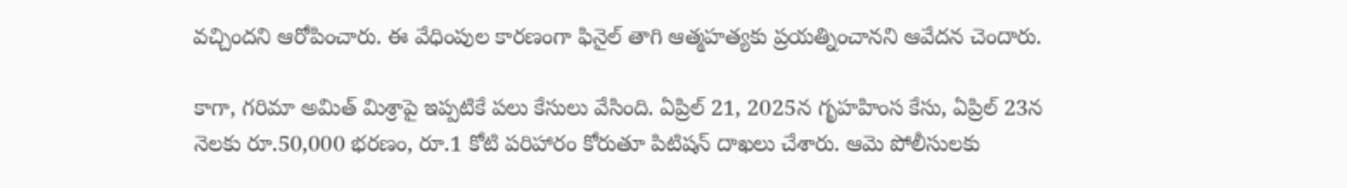వచ్చిందని ఆరోపించారు. ఈ వేధింపుల కారణంగా ఫినైల్ తాగి ఆత్మహత్యకు ప్రయత్నించానని ఆవేదన చెందారు.

కాగా, గరిమా అమిత్‌ మిశ్రాపై ఇప్పటికే పలు కేసులు వేసింది. ఏప్రిల్ 21, 2025న గృహహింస కేసు, ఏప్రిల్ 23న నెలకు రూ.50,000 భరణం, రూ.1 కోటి పరిహారం కోరుతూ పిటిషన్ దాఖలు చేశారు. ఆమె పోలీసులకు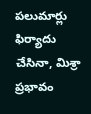పలుమార్లు ఫిర్యాదు చేసినా, మిశ్రా ప్రభావం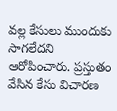వల్ల కేసులు ముందుకు సాగలేదని ఆరోపించారు. ప్రస్తుతం వేసిన కేసు విచారణ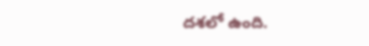దశలో ఉంది.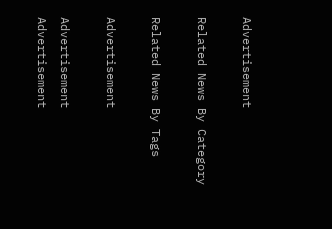Advertisement

Related News By Category

Related News By Tags

Advertisement

Advertisement
Advertisement